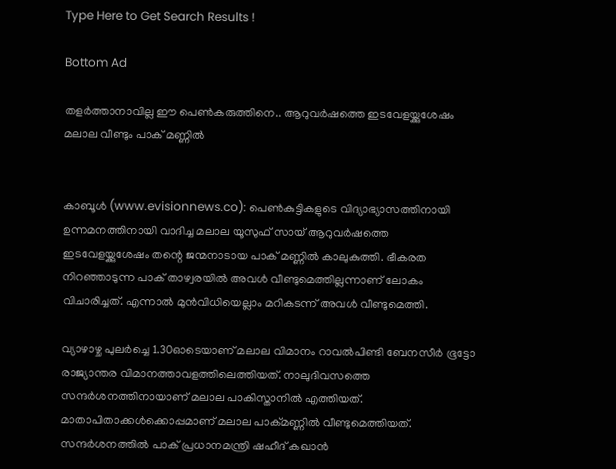Type Here to Get Search Results !

Bottom Ad

തളര്‍ത്താനാവില്ല ഈ പെണ്‍കരുത്തിനെ.. ആറുവര്‍ഷത്തെ ഇടവേളയ്ക്കുശേഷം മലാല വീണ്ടും പാക് മണ്ണില്‍


കാബൂള്‍ (www.evisionnews.co): പെണ്‍കുട്ടികളുടെ വിദ്യാഭ്യാസത്തിനായി ഉന്നമനത്തിനായി വാദിച്ച മലാല യൂസുഫ് സായ് ആറുവര്‍ഷത്തെ ഇടവേളയ്ക്കുശേഷം തന്റെ ജന്മനാടായ പാക് മണ്ണില്‍ കാലുകുത്തി. ഭീകരത നിറഞ്ഞാടുന്ന പാക് താഴ്വരയില്‍ അവള്‍ വീണ്ടുമെത്തില്ലന്നാണ് ലോകം വിചാരിച്ചത്. എന്നാല്‍ മുന്‍വിധിയെല്ലാം മറികടന്ന് അവള്‍ വീണ്ടുമെത്തി.

വ്യാഴാഴ്ച പുലര്‍ച്ചെ 1.30ഓടെയാണ് മലാല വിമാനം റാവല്‍പിണ്ടി ബേനസീര്‍ ഭൂട്ടോ രാജ്യാന്തര വിമാനത്താവളത്തിലെത്തിയത്. നാലുദിവസത്തെ സന്ദര്‍ശനത്തിനായാണ് മലാല പാകിസ്താനില്‍ എത്തിയത്. മാതാപിതാക്കള്‍ക്കൊപ്പമാണ് മലാല പാക്മണ്ണില്‍ വീണ്ടുമെത്തിയത്. സന്ദര്‍ശനത്തില്‍ പാക് പ്രധാനമന്ത്രി ഷഹീദ് കഖാന്‍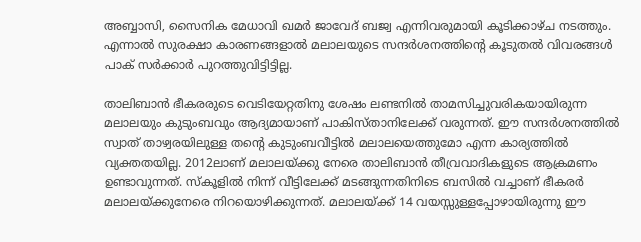അബ്ബാസി, സൈനിക മേധാവി ഖമര്‍ ജാവേദ് ബജ്വ എന്നിവരുമായി കൂടിക്കാഴ്ച നടത്തും. എന്നാല്‍ സുരക്ഷാ കാരണങ്ങളാല്‍ മലാലയുടെ സന്ദര്‍ശനത്തിന്റെ കൂടുതല്‍ വിവരങ്ങള്‍ പാക് സര്‍ക്കാര്‍ പുറത്തുവിട്ടിട്ടില്ല.

താലിബാന്‍ ഭീകരരുടെ വെടിയേറ്റതിനു ശേഷം ലണ്ടനില്‍ താമസിച്ചുവരികയായിരുന്ന മലാലയും കുടുംബവും ആദ്യമായാണ് പാകിസ്താനിലേക്ക് വരുന്നത്. ഈ സന്ദര്‍ശനത്തില്‍ സ്വാത് താഴ്വരയിലുള്ള തന്റെ കുടുംബവീട്ടില്‍ മലാലയെത്തുമോ എന്ന കാര്യത്തില്‍ വ്യക്തതയില്ല. 2012ലാണ് മലാലയ്ക്കു നേരെ താലിബാന്‍ തീവ്രവാദികളുടെ ആക്രമണം ഉണ്ടാവുന്നത്. സ്‌കൂളില്‍ നിന്ന് വീട്ടിലേക്ക് മടങ്ങുന്നതിനിടെ ബസില്‍ വച്ചാണ് ഭീകരര്‍ മലാലയ്ക്കുനേരെ നിറയൊഴിക്കുന്നത്. മലാലയ്ക്ക് 14 വയസ്സുള്ളപ്പോഴായിരുന്നു ഈ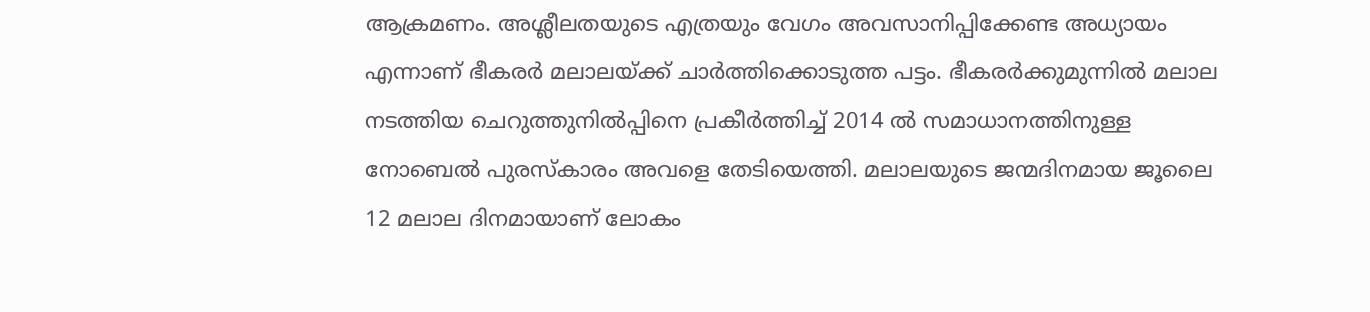ആക്രമണം. അശ്ലീലതയുടെ എത്രയും വേഗം അവസാനിപ്പിക്കേണ്ട അധ്യായം എന്നാണ് ഭീകരര്‍ മലാലയ്ക്ക് ചാര്‍ത്തിക്കൊടുത്ത പട്ടം. ഭീകരര്‍ക്കുമുന്നില്‍ മലാല നടത്തിയ ചെറുത്തുനില്‍പ്പിനെ പ്രകീര്‍ത്തിച്ച് 2014 ല്‍ സമാധാനത്തിനുള്ള നോബെല്‍ പുരസ്‌കാരം അവളെ തേടിയെത്തി. മലാലയുടെ ജന്മദിനമായ ജൂലൈ 12 മലാല ദിനമായാണ് ലോകം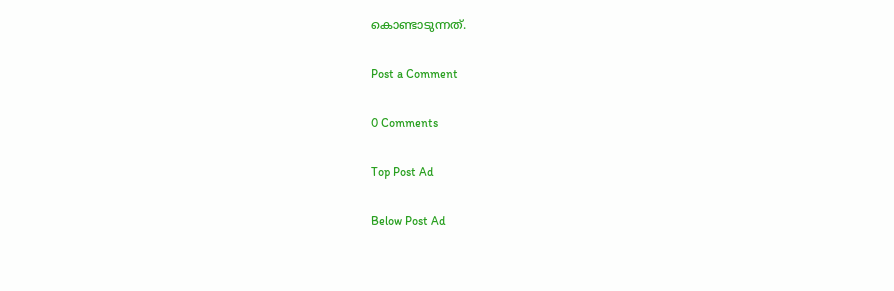കൊണ്ടാടുന്നത്.

Post a Comment

0 Comments

Top Post Ad

Below Post Ad